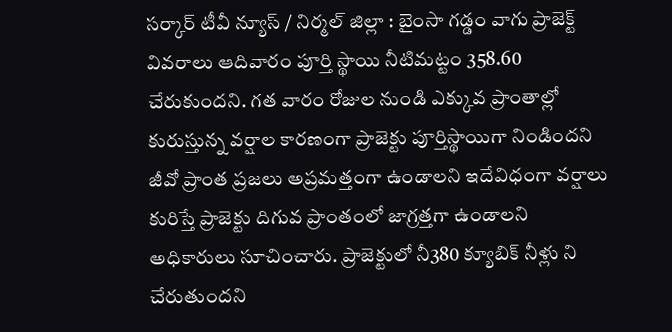సర్కార్ టీవీ న్యూస్ / నిర్మల్ జిల్లా : బైంసా గడ్డం వాగు ప్రాజెక్ట్ వివరాలు ఆదివారం పూర్తి స్థాయి నీటిమట్టం 358.60 చేరుకుందని. గత వారం రోజుల నుండి ఎక్కువ ప్రాంతాల్లో కురుస్తున్న వర్షాల కారణంగా ప్రాజెక్టు పూర్తిస్థాయిగా నిండిందని జీవో ప్రాంత ప్రజలు అప్రమత్తంగా ఉండాలని ఇదేవిధంగా వర్షాలు కురిస్తే ప్రాజెక్టు దిగువ ప్రాంతంలో జాగ్రత్తగా ఉండాలని అధికారులు సూచించారు. ప్రాజెక్టులో నీ380 క్యూబిక్ నీళ్లు ని చేరుతుందని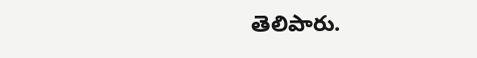తెలిపారు.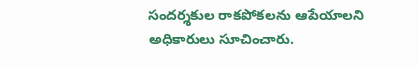సందర్శకుల రాకపోకలను ఆపేయాలని అధికారులు సూచించారు.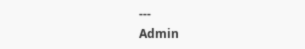---
Admin